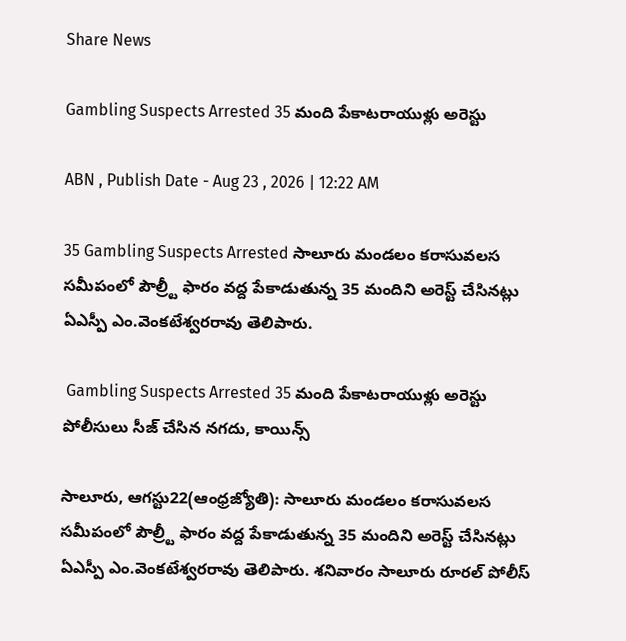Share News

Gambling Suspects Arrested 35 మంది పేకాటరాయుళ్లు అరెస్టు

ABN , Publish Date - Aug 23 , 2026 | 12:22 AM

35 Gambling Suspects Arrested సాలూరు మండలం కరాసువలస సమీపంలో పౌల్ర్టీ ఫారం వద్ద పేకాడుతున్న 35 మందిని అరెస్ట్‌ చేసినట్లు ఏఎస్పీ ఎం.వెంకటేశ్వరరావు తెలిపారు.

 Gambling Suspects Arrested 35 మంది పేకాటరాయుళ్లు అరెస్టు
పోలీసులు సీజ్‌ చేసిన నగదు, కాయిన్స్‌

సాలూరు, ఆగస్టు22(ఆంధ్రజ్యోతి): సాలూరు మండలం కరాసువలస సమీపంలో పౌల్ర్టీ ఫారం వద్ద పేకాడుతున్న 35 మందిని అరెస్ట్‌ చేసినట్లు ఏఎస్పీ ఎం.వెంకటేశ్వరరావు తెలిపారు. శనివారం సాలూరు రూరల్‌ పోలీస్‌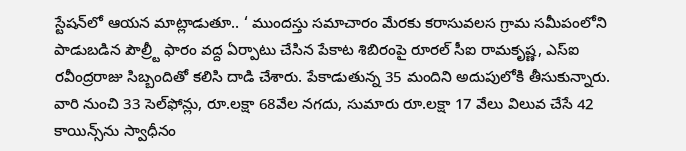స్టేషన్‌లో ఆయన మాట్లాడుతూ.. ‘ ముందస్తు సమాచారం మేరకు కరాసువలస గ్రామ సమీపంలోని పాడుబడిన పౌల్ర్టీ ఫారం వద్ద ఏర్పాటు చేసిన పేకాట శిబిరంపై రూరల్‌ సీఐ రామకృష్ణ, ఎస్‌ఐ రవీంద్రరాజు సిబ్బందితో కలిసి దాడి చేశారు. పేకాడుతున్న 35 మందిని అదుపులోకి తీసుకున్నారు. వారి నుంచి 33 సెల్‌ఫోన్లు, రూ.లక్షా 68వేల నగదు, సుమారు రూ.లక్షా 17 వేలు విలువ చేసే 42 కాయిన్స్‌ను స్వాధీనం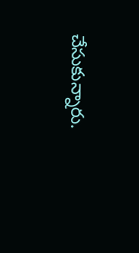చేసుకున్నారు.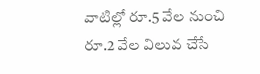వాటిల్లో రూ.5 వేల నుంచి రూ.2 వేల విలువ చేసే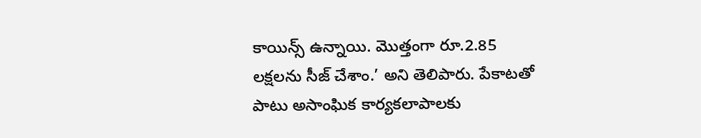కాయిన్స్‌ ఉన్నాయి. మొత్తంగా రూ.2.85 లక్షలను సీజ్‌ చేశాం.’ అని తెలిపారు. పేకాటతో పాటు అసాంఘిక కార్యకలాపాలకు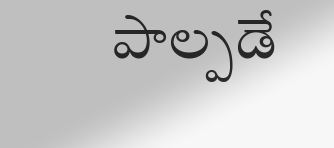పాల్పడే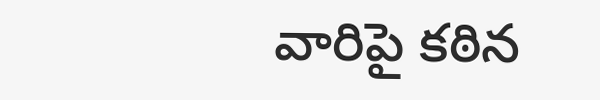వారిపై కఠిన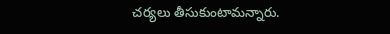చర్యలు తీసుకుంటామన్నారు.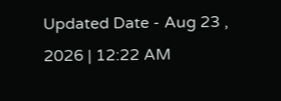Updated Date - Aug 23 , 2026 | 12:22 AM